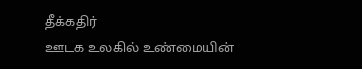தீக்கதிர்
ஊடக உலகில் உண்மையின்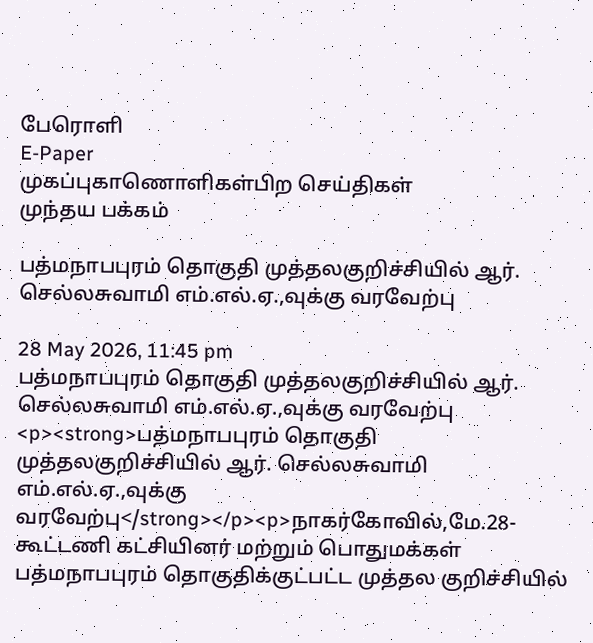பேரொளி
E-Paper
முகப்புகாணொளிகள்பிற செய்திகள்
முந்தய பக்கம்

பத்மநாபபுரம் தொகுதி முத்தலகுறிச்சியில் ஆர். செல்லசுவாமி எம்.எல்.ஏ.,வுக்கு வரவேற்பு

28 May 2026, 11:45 pm
பத்மநாபபுரம் தொகுதி முத்தலகுறிச்சியில் ஆர். செல்லசுவாமி எம்.எல்.ஏ.,வுக்கு வரவேற்பு
<p><strong>பத்மநாபபுரம் தொகுதி முத்தலகுறிச்சியில் ஆர். செல்லசுவாமி எம்.எல்.ஏ.,வுக்கு வரவேற்பு</strong></p><p>நாகர்கோவில்,மே.28- கூட்டணி கட்சியினர் மற்றும் பொதுமக்கள் பத்மநாபபுரம் தொகுதிக்குட்பட்ட முத்தல குறிச்சியில்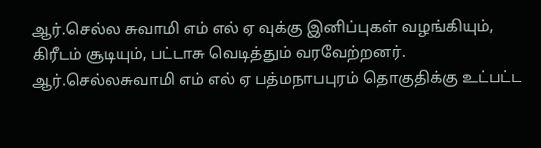ஆர்.செல்ல சுவாமி எம் எல் ஏ வுக்கு இனிப்புகள் வழங்கியும், கிரீடம் சூடியும், பட்டாசு வெடித்தும் வரவேற்றனர். ஆர்.செல்லசுவாமி எம் எல் ஏ பத்மநாபபுரம் தொகுதிக்கு உட்பட்ட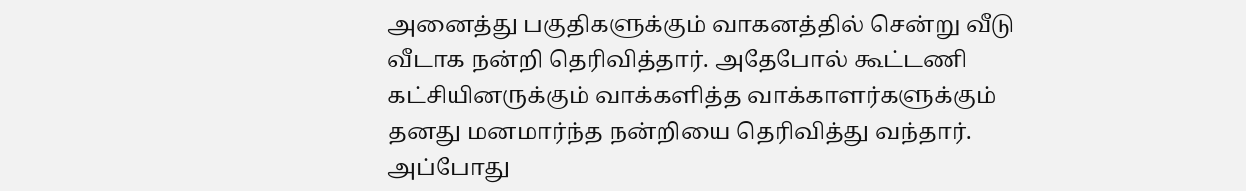அனைத்து பகுதிகளுக்கும் வாகனத்தில் சென்று வீடு வீடாக நன்றி தெரிவித்தார். அதேபோல் கூட்டணி கட்சியினருக்கும் வாக்களித்த வாக்காளர்களுக்கும் தனது மனமார்ந்த நன்றியை தெரிவித்து வந்தார். அப்போது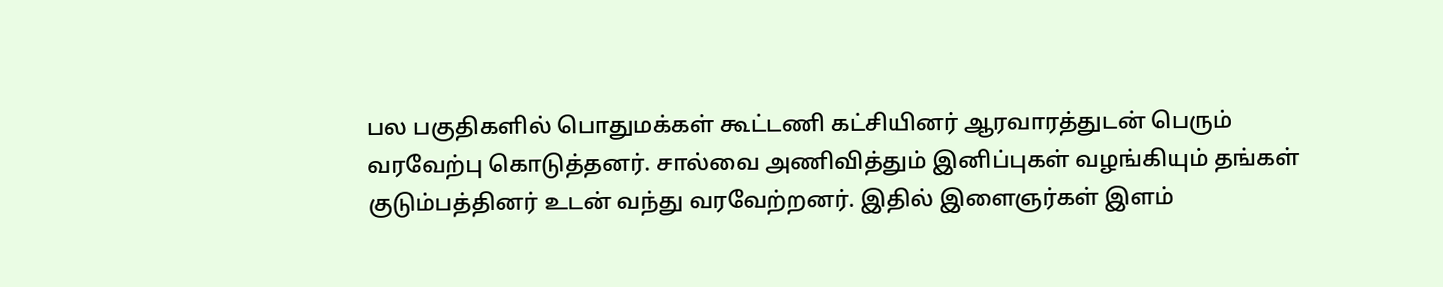பல பகுதிகளில் பொதுமக்கள் கூட்டணி கட்சியினர் ஆரவாரத்துடன் பெரும் வரவேற்பு கொடுத்தனர். சால்வை அணிவித்தும் இனிப்புகள் வழங்கியும் தங்கள் குடும்பத்தினர் உடன் வந்து வரவேற்றனர். இதில் இளைஞர்கள் இளம்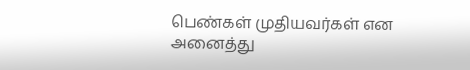பெண்கள் முதியவர்கள் என அனைத்து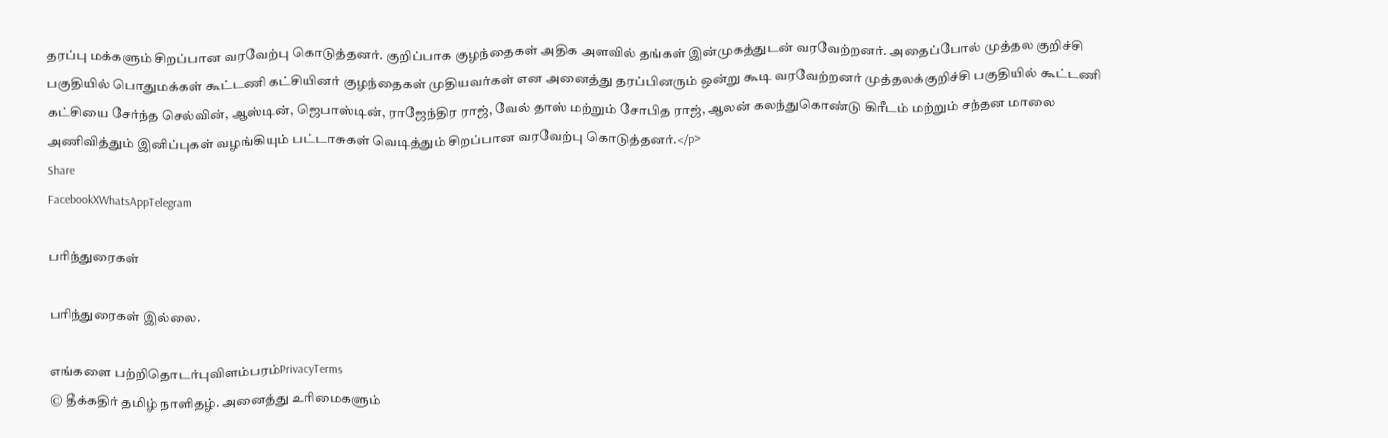தரப்பு மக்களும் சிறப்பான வரவேற்பு கொடுத்தனர். குறிப்பாக குழந்தைகள் அதிக அளவில் தங்கள் இன்முகத்துடன் வரவேற்றனர். அதைப்போல் முத்தல குறிச்சி பகுதியில் பொதுமக்கள் கூட்டணி கட்சியினர் குழந்தைகள் முதியவர்கள் என அனைத்து தரப்பினரும் ஒன்று கூடி வரவேற்றனர் முத்தலக்குறிச்சி பகுதியில் கூட்டணி கட்சியை சேர்ந்த செல்வின், ஆஸ்டின், ஜெபாஸ்டின், ராஜேந்திர ராஜ், வேல் தாஸ் மற்றும் சோபித ராஜ், ஆலன் கலந்துகொண்டு கிரீடம் மற்றும் சந்தன மாலை அணிவித்தும் இனிப்புகள் வழங்கியும் பட்டாசுகள் வெடித்தும் சிறப்பான வரவேற்பு கொடுத்தனர்.</p>
Share
FacebookXWhatsAppTelegram

பரிந்துரைகள்

பரிந்துரைகள் இல்லை.

எங்களை பற்றிதொடர்புவிளம்பரம்PrivacyTerms
© தீக்கதிர் தமிழ் நாளிதழ். அனைத்து உரிமைகளும்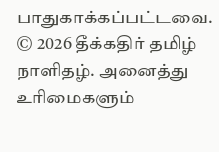பாதுகாக்கப்பட்டவை.
© 2026 தீக்கதிர் தமிழ் நாளிதழ். அனைத்து உரிமைகளும்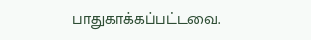பாதுகாக்கப்பட்டவை.